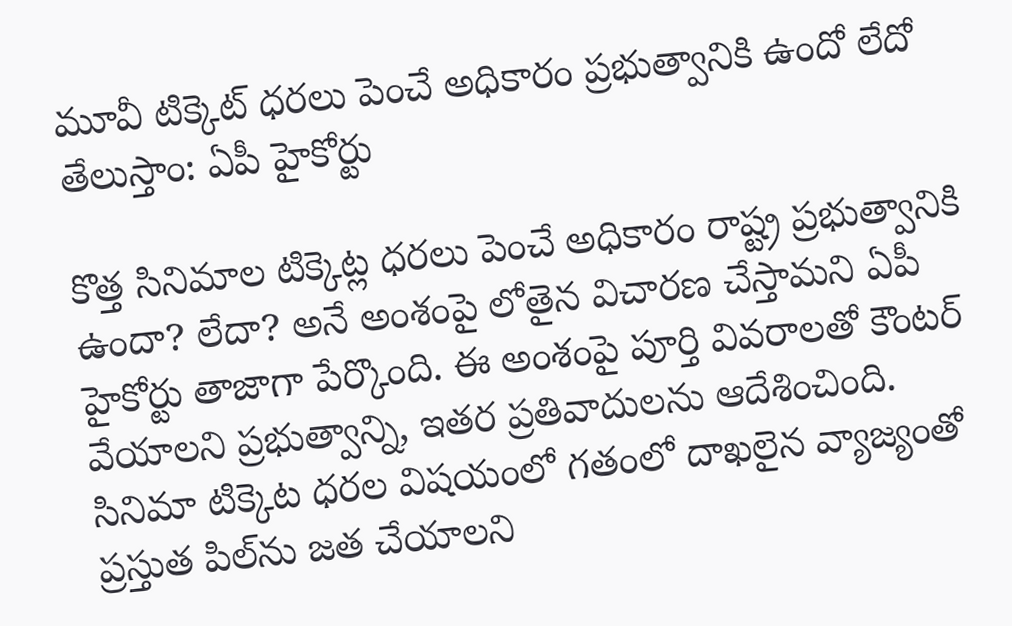మూవీ టిక్కెట్ ధరలు పెంచే అధికారం ప్రభుత్వానికి ఉందో లేదో తేలుస్తాం: ఏపీ హైకోర్టు

కొత్త సినిమాల టిక్కెట్ల ధరలు పెంచే అధికారం రాష్ట్ర ప్రభుత్వానికి ఉందా? లేదా? అనే అంశంపై లోతైన విచారణ చేస్తామని ఏపీ హైకోర్టు తాజాగా పేర్కొంది. ఈ అంశంపై పూర్తి వివరాలతో కౌంటర్ వేయాలని ప్రభుత్వాన్ని, ఇతర ప్రతివాదులను ఆదేశించింది. సినిమా టిక్కెట ధరల విషయంలో గతంలో దాఖలైన వ్యాజ్యంతో ప్రస్తుత పిల్‌ను జత చేయాలని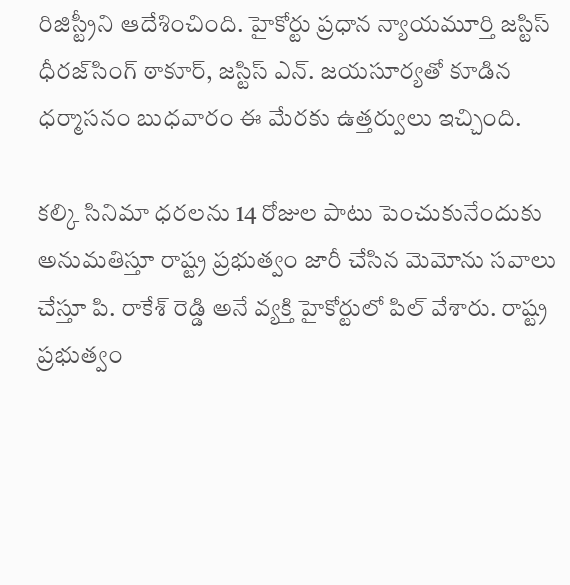రిజిస్ట్రీని ఆదేశించింది. హైకోర్టు ప్రధాన న్యాయమూర్తి జస్టిస్ ధీరజ్‌సింగ్ ఠాకూర్, జస్టిస్ ఎన్. జయసూర్యతో కూడిన ధర్మాసనం బుధవారం ఈ మేరకు ఉత్తర్వులు ఇచ్చింది.

కల్కి సినిమా ధరలను 14 రోజుల పాటు పెంచుకునేందుకు అనుమతిస్తూ రాష్ట్ర ప్రభుత్వం జారీ చేసిన మెమోను సవాలు చేస్తూ పి. రాకేశ్ రెడ్డి అనే వ్యక్తి హైకోర్టులో పిల్ వేశారు. రాష్ట్ర ప్రభుత్వం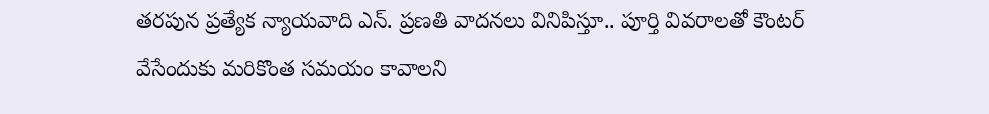తరపున ప్రత్యేక న్యాయవాది ఎన్. ప్రణతి వాదనలు వినిపిస్తూ.. పూర్తి వివరాలతో కౌంటర్ వేసేందుకు మరికొంత సమయం కావాలని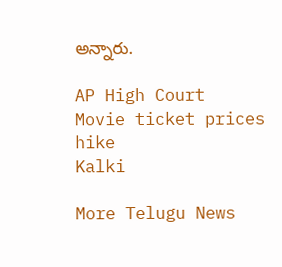అన్నారు.

AP High Court
Movie ticket prices hike
Kalki

More Telugu News